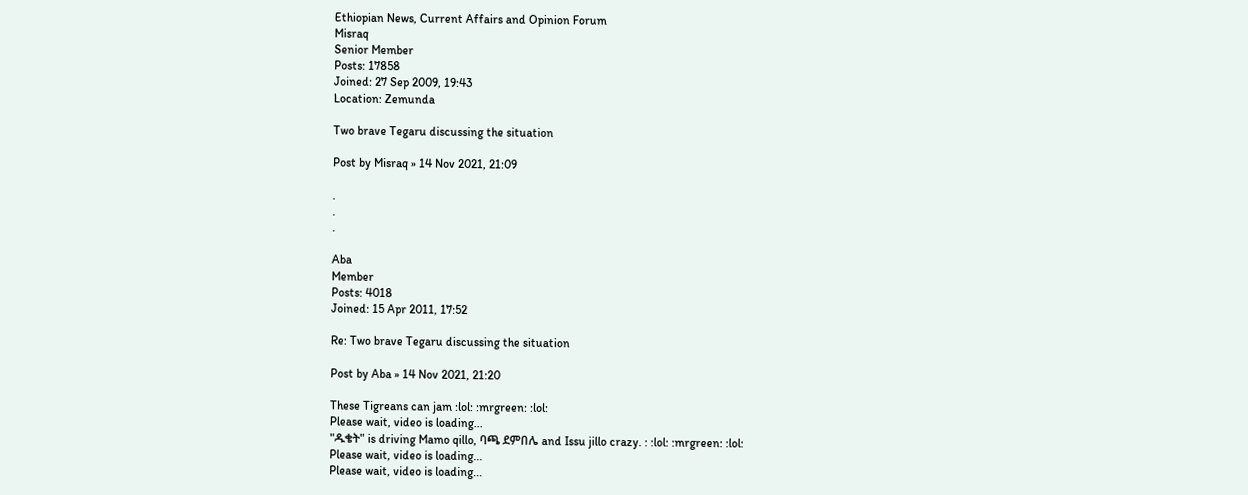Ethiopian News, Current Affairs and Opinion Forum
Misraq
Senior Member
Posts: 17858
Joined: 27 Sep 2009, 19:43
Location: Zemunda

Two brave Tegaru discussing the situation

Post by Misraq » 14 Nov 2021, 21:09

.
.
.

Aba
Member
Posts: 4018
Joined: 15 Apr 2011, 17:52

Re: Two brave Tegaru discussing the situation

Post by Aba » 14 Nov 2021, 21:20

These Tigreans can jam :lol: :mrgreen: :lol:
Please wait, video is loading...
"ዱቄት" is driving Mamo qillo, ባጫ ደምበሌ and Issu jillo crazy. : :lol: :mrgreen: :lol:
Please wait, video is loading...
Please wait, video is loading...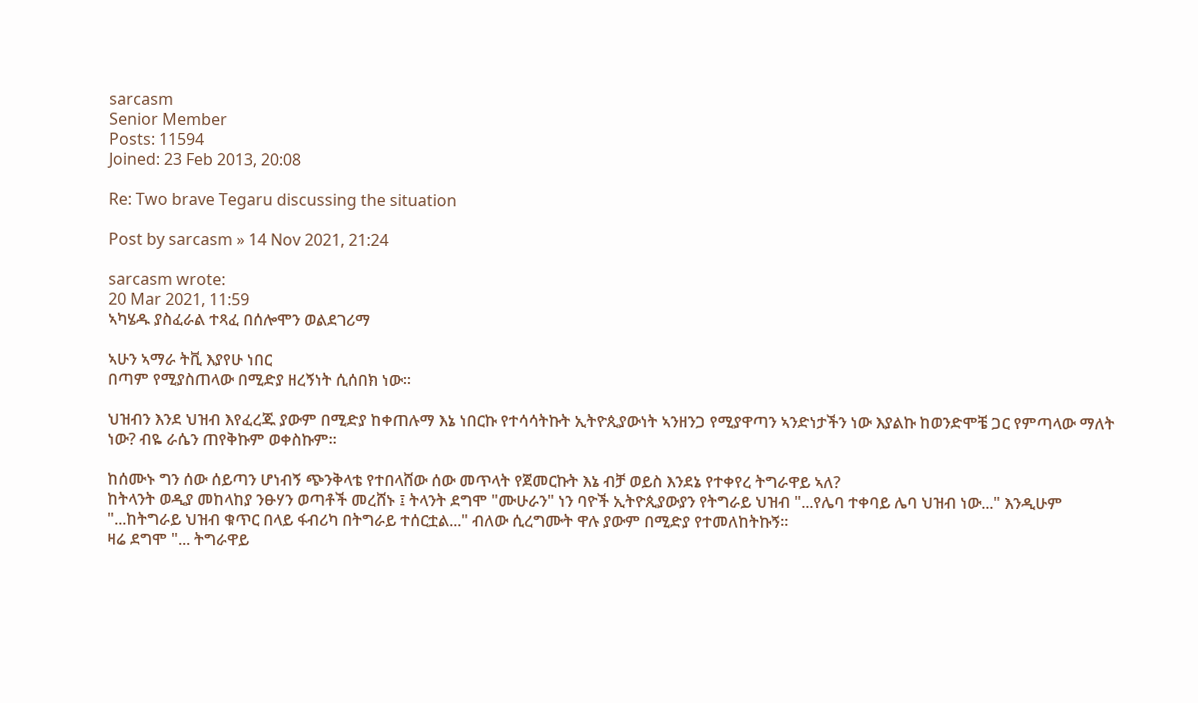sarcasm
Senior Member
Posts: 11594
Joined: 23 Feb 2013, 20:08

Re: Two brave Tegaru discussing the situation

Post by sarcasm » 14 Nov 2021, 21:24

sarcasm wrote:
20 Mar 2021, 11:59
ኣካሄዱ ያስፈራል ተጻፈ በሰሎሞን ወልደገሪማ

ኣሁን ኣማራ ትቪ እያየሁ ነበር
በጣም የሚያስጠላው በሚድያ ዘረኝነት ሲሰበክ ነው።

ህዝብን እንደ ህዝብ እየፈረጁ ያውም በሚድያ ከቀጠሉማ እኔ ነበርኩ የተሳሳትኩት ኢትዮጲያውነት ኣንዘንጋ የሚያዋጣን ኣንድነታችን ነው እያልኩ ከወንድሞቼ ጋር የምጣላው ማለት ነው? ብዬ ራሴን ጠየቅኩም ወቀስኩም።

ከሰሙኑ ግን ሰው ሰይጣን ሆነብኝ ጭንቅላቴ የተበላሸው ሰው መጥላት የጀመርኩት እኔ ብቻ ወይስ እንደኔ የተቀየረ ትግራዋይ ኣለ?
ከትላንት ወዲያ መከላከያ ንፁሃን ወጣቶች መረሸኑ ፤ ትላንት ደግሞ "ሙሁራን" ነን ባዮች ኢትዮጲያውያን የትግራይ ህዝብ "...የሌባ ተቀባይ ሌባ ህዝብ ነው..." እንዲሁም "...ከትግራይ ህዝብ ቁጥር በላይ ፋብሪካ በትግራይ ተሰርቷል..." ብለው ሲረግሙት ዋሉ ያውም በሚድያ የተመለከትኩኝ።
ዛሬ ደግሞ "... ትግራዋይ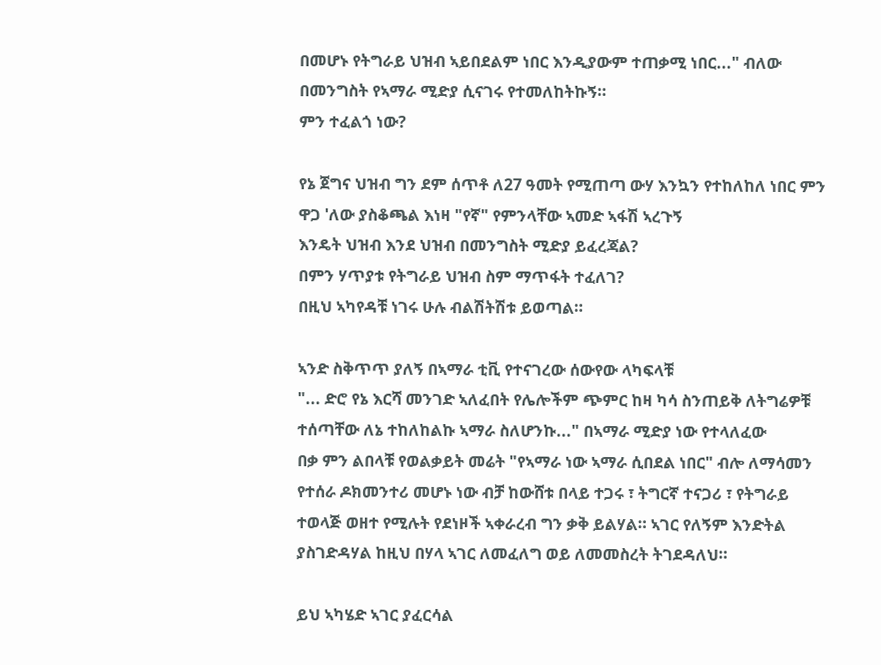በመሆኑ የትግራይ ህዝብ ኣይበደልም ነበር እንዲያውም ተጠቃሚ ነበር..." ብለው በመንግስት የኣማራ ሚድያ ሲናገሩ የተመለከትኩኝ።
ምን ተፈልጎ ነው?

የኔ ጀግና ህዝብ ግን ደም ሰጥቶ ለ27 ዓመት የሚጠጣ ውሃ እንኳን የተከለከለ ነበር ምን ዋጋ 'ለው ያስቆጫል እነዛ "የኛ" የምንላቸው ኣመድ ኣፋሽ ኣረጉኝ
እንዴት ህዝብ እንደ ህዝብ በመንግስት ሚድያ ይፈረጃል?
በምን ሃጥያቱ የትግራይ ህዝብ ስም ማጥፋት ተፈለገ?
በዚህ ኣካየዳቹ ነገሩ ሁሉ ብልሽትሽቱ ይወጣል።

ኣንድ ስቅጥጥ ያለኝ በኣማራ ቲቪ የተናገረው ሰውየው ላካፍላቹ
"... ድሮ የኔ እርሻ መንገድ ኣለፈበት የሌሎችም ጭምር ከዛ ካሳ ስንጠይቅ ለትግሬዎቹ ተሰጣቸው ለኔ ተከለከልኩ ኣማራ ስለሆንኩ..." በኣማራ ሚድያ ነው የተላለፈው
በቃ ምን ልበላቹ የወልቃይት መሬት "የኣማራ ነው ኣማራ ሲበደል ነበር" ብሎ ለማሳመን የተሰራ ዶክመንተሪ መሆኑ ነው ብቻ ከውሸቱ በላይ ተጋሩ ፣ ትግርኛ ተናጋሪ ፣ የትግራይ ተወላጅ ወዘተ የሚሉት የደነዞች ኣቀራረብ ግን ቃቅ ይልሃል። ኣገር የለኝም እንድትል ያስገድዳሃል ከዚህ በሃላ ኣገር ለመፈለግ ወይ ለመመስረት ትገደዳለህ።

ይህ ኣካሄድ ኣገር ያፈርሳል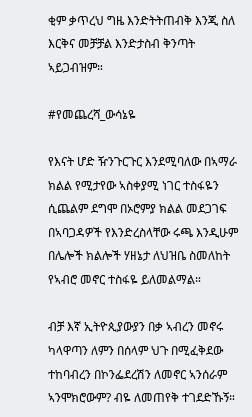ቂም ቃጥረህ ግዜ እንድትትጠብቅ እንጂ ስለ እርቅና መቻቻል እንድታስብ ቅንጣት ኣይጋብዝም።

#የመጨረሻ_ውሳኔዬ

የእናት ሆድ ዥንጉርጉር እንደሚባለው በኣማራ ክልል የሚታየው ኣስቀያሚ ነገር ተስፋዬን ሲጨልም ደግሞ በኦሮምያ ክልል መደጋገፍ በኣባጋዳዎች የእንድረስላቸው ሩጫ እንዲሁም በሌሎች ክልሎች ሃዘኔታ ለህዝቤ ስመለከት የኣብሮ መኖር ተስፋዬ ይለመልማል።

ብቻ እኛ ኢትዮጲያውያን በቃ ኣብረን መኖሩ ካላዋጣን ለምን በሰላም ህጉ በሚፈቅደው ተከባብረን በኮንፌደረሽን ለመኖር ኣንሰራም ኣንሞክሮውም? ብዬ ለመጠየቅ ተገደድኹኝ።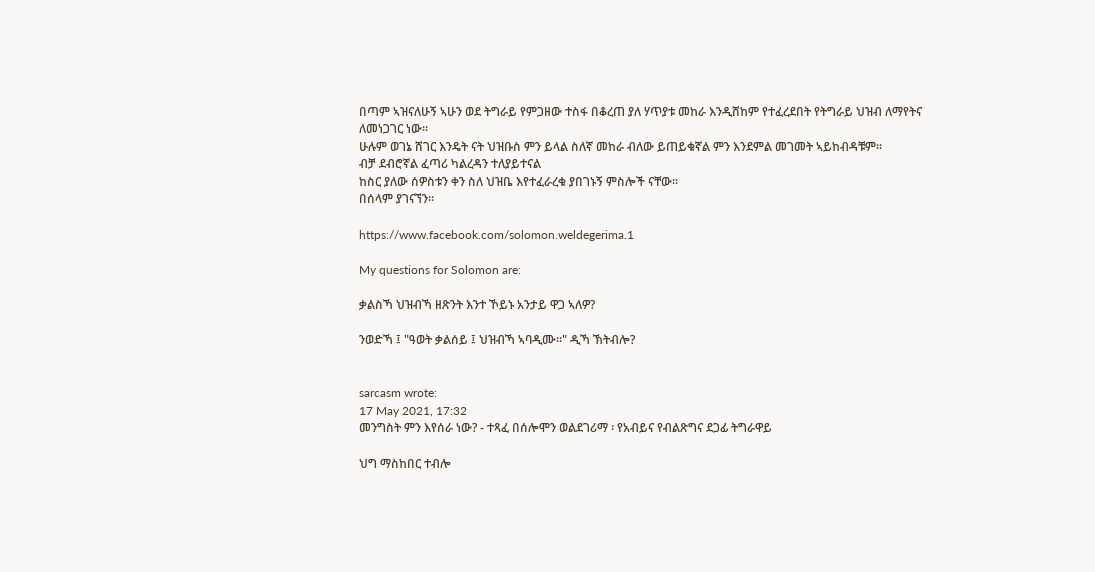በጣም ኣዝናለሁኝ ኣሁን ወደ ትግራይ የምጋዘው ተስፋ በቆረጠ ያለ ሃጥያቱ መከራ እንዲሸከም የተፈረደበት የትግራይ ህዝብ ለማየትና ለመነጋገር ነው።
ሁሉም ወገኔ ሸገር እንዴት ናት ህዝቡስ ምን ይላል ስለኛ መከራ ብለው ይጠይቁኛል ምን እንደምል መገመት ኣይከብዳቹም።
ብቻ ደብሮኛል ፈጣሪ ካልረዳን ተለያይተናል
ከስር ያለው ሰዎስቱን ቀን ስለ ህዝቤ እየተፈራረቁ ያበገኑኝ ምስሎች ናቸው።
በሰላም ያገናኘን።

https://www.facebook.com/solomon.weldegerima.1

My questions for Solomon are:

ቃልስኻ ህዝብኻ ዘጽንት እንተ ኾይኑ አንታይ ዋጋ ኣለዎ?

ንወድኻ ፤ "ዓወት ቃልሰይ ፤ ህዝብኻ ኣባዲሙ።" ዲኻ ኽትብሎ?


sarcasm wrote:
17 May 2021, 17:32
መንግስት ምን እየሰራ ነው? - ተጻፈ በሰሎሞን ወልደገሪማ ፡ የአብይና የብልጽግና ደጋፊ ትግራዋይ

ህግ ማስከበር ተብሎ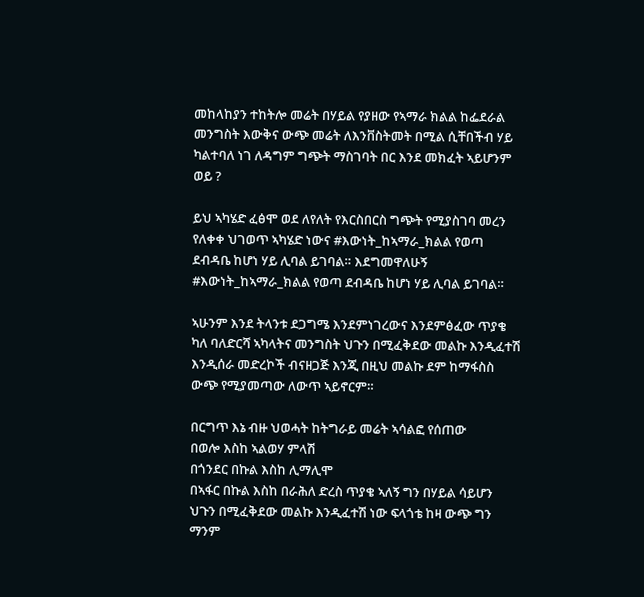መከላከያን ተከትሎ መሬት በሃይል የያዘው የኣማራ ክልል ከፌደራል መንግስት እውቅና ውጭ መሬት ለእንቨስትመት በሚል ሲቸበችብ ሃይ ካልተባለ ነገ ለዳግም ግጭት ማስገባት በር እንደ መክፈት ኣይሆንም ወይ ?

ይህ ኣካሄድ ፈፅሞ ወደ ለየለት የእርስበርስ ግጭት የሚያስገባ መረን የለቀቀ ህገወጥ ኣካሄድ ነውና #እውነት_ከኣማራ_ክልል የወጣ ደብዳቤ ከሆነ ሃይ ሊባል ይገባል። እደግመዋለሁኝ #እውነት_ከኣማራ_ክልል የወጣ ደብዳቤ ከሆነ ሃይ ሊባል ይገባል።

ኣሁንም እንደ ትላንቱ ደጋግሜ እንደምነገረውና እንደምፅፈው ጥያቄ ካለ ባለድርሻ ኣካላትና መንግስት ህጉን በሚፈቅደው መልኩ እንዲፈተሽ እንዲሰራ መድረኮች ብናዘጋጅ እንጂ በዚህ መልኩ ደም ከማፋስስ ውጭ የሚያመጣው ለውጥ ኣይኖርም።

በርግጥ እኔ ብዙ ህወሓት ከትግራይ መሬት ኣሳልፎ የሰጠው
በወሎ እስከ ኣልወሃ ምላሽ
በጎንደር በኩል እስከ ሊማሊሞ
በኣፋር በኩል እስከ በራሕለ ድረስ ጥያቄ ኣለኝ ግን በሃይል ሳይሆን ህጉን በሚፈቅደው መልኩ እንዲፈተሽ ነው ፍላጎቴ ከዛ ውጭ ግን ማንም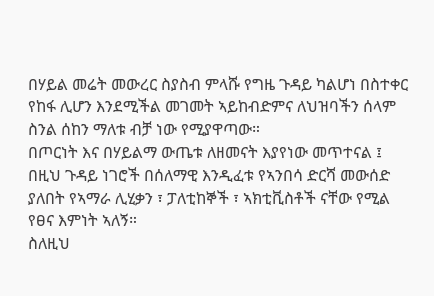በሃይል መሬት መውረር ስያስብ ምላሹ የግዜ ጉዳይ ካልሆነ በስተቀር
የከፋ ሊሆን እንደሚችል መገመት ኣይከብድምና ለህዝባችን ሰላም ስንል ሰከን ማለቱ ብቻ ነው የሚያዋጣው።
በጦርነት እና በሃይልማ ውጤቱ ለዘመናት እያየነው መጥተናል ፤ በዚህ ጉዳይ ነገሮች በሰለማዊ እንዲፈቱ የኣንበሳ ድርሻ መውሰድ ያለበት የኣማራ ሊሂቃን ፣ ፓለቲከኞች ፣ ኣክቲቪስቶች ናቸው የሚል የፀና እምነት ኣለኝ።
ስለዚህ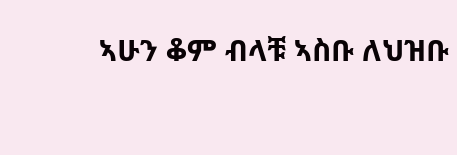ኣሁን ቆም ብላቹ ኣስቡ ለህዝቡ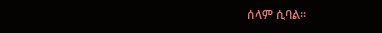ሰላም ሲባል።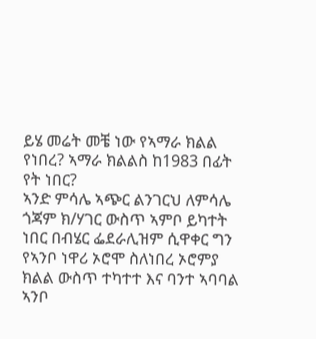ይሄ መሬት መቼ ነው የኣማራ ክልል የነበረ? ኣማራ ክልልስ ከ1983 በፊት የት ነበር?
ኣንድ ምሳሌ ኣጭር ልንገርህ ለምሳሌ ጎጃም ክ/ሃገር ውስጥ ኣምቦ ይካተት ነበር በብሄር ፌደራሊዝም ሲዋቀር ግን የኣንቦ ነዋሪ ኦሮሞ ስለነበረ ኦሮምያ ክልል ውስጥ ተካተተ እና ባንተ ኣባባል ኣንቦ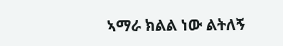ኣማራ ክልል ነው ልትለኝ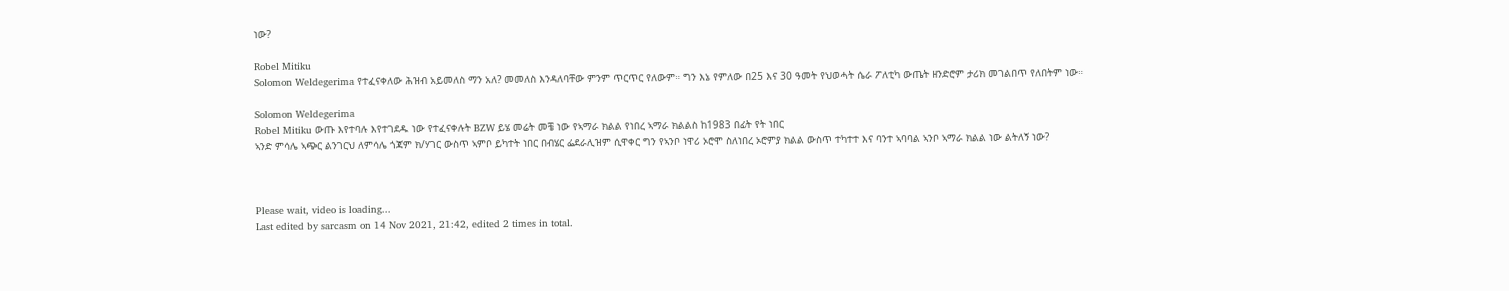ነው?

Robel Mitiku
Solomon Weldegerima የተፈናቀለው ሕዝብ አይመለስ ማን አለ? መመለስ እንዳለባቸው ምንም ጥርጥር የለውም። ግን እኔ የምለው በ25 እና 30 ዓመት የህወሓት ሴራ ፖለቲካ ውጤት ዘንድሮም ታሪክ መገልበጥ የለበትም ነው።

Solomon Weldegerima
Robel Mitiku ውጡ እየተባሉ እየተገደዱ ነው የተፈናቀሉት BZW ይሄ መሬት መቼ ነው የኣማራ ክልል የነበረ ኣማራ ክልልስ ከ1983 በፊት የት ነበር
ኣንድ ምሳሌ ኣጭር ልንገርህ ለምሳሌ ጎጃም ክ/ሃገር ውስጥ ኣምቦ ይካተት ነበር በብሄር ፌደራሊዝም ሲዋቀር ግን የኣንቦ ነዋሪ ኦሮሞ ስለነበረ ኦሮምያ ክልል ውስጥ ተካተተ እና ባንተ ኣባባል ኣንቦ ኣማራ ክልል ነው ልትለኝ ነው?



Please wait, video is loading...
Last edited by sarcasm on 14 Nov 2021, 21:42, edited 2 times in total.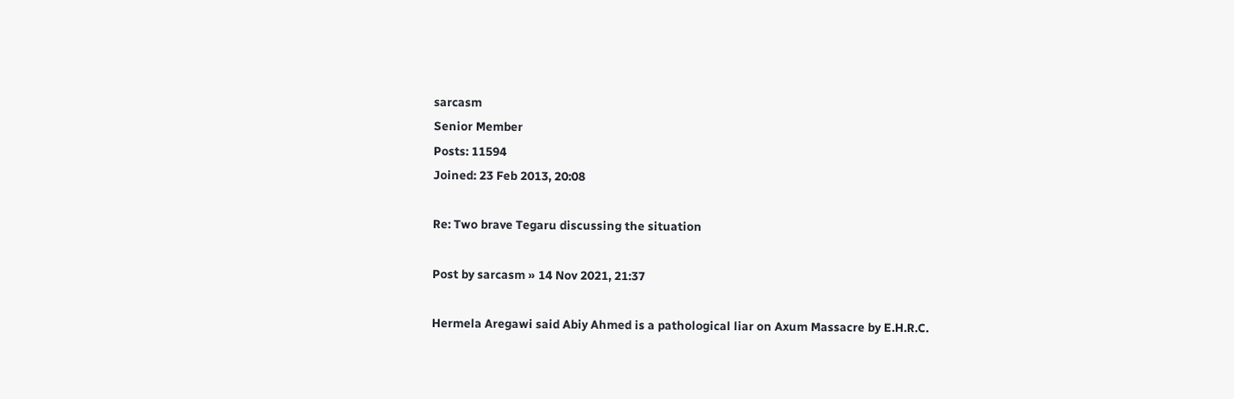sarcasm
Senior Member
Posts: 11594
Joined: 23 Feb 2013, 20:08

Re: Two brave Tegaru discussing the situation

Post by sarcasm » 14 Nov 2021, 21:37

Hermela Aregawi said Abiy Ahmed is a pathological liar on Axum Massacre by E.H.R.C.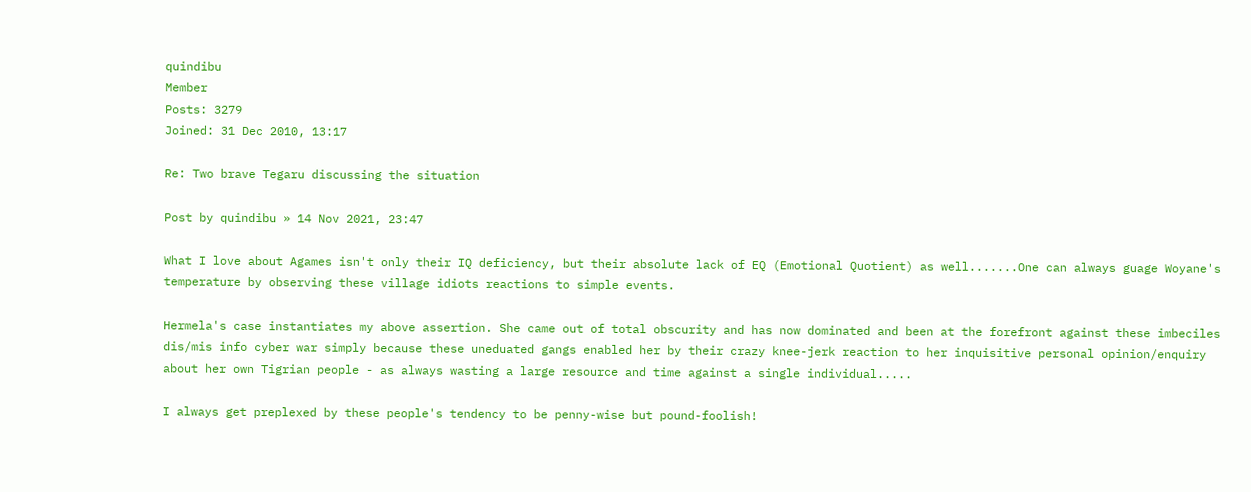quindibu
Member
Posts: 3279
Joined: 31 Dec 2010, 13:17

Re: Two brave Tegaru discussing the situation

Post by quindibu » 14 Nov 2021, 23:47

What I love about Agames isn't only their IQ deficiency, but their absolute lack of EQ (Emotional Quotient) as well.......One can always guage Woyane's temperature by observing these village idiots reactions to simple events.

Hermela's case instantiates my above assertion. She came out of total obscurity and has now dominated and been at the forefront against these imbeciles dis/mis info cyber war simply because these uneduated gangs enabled her by their crazy knee-jerk reaction to her inquisitive personal opinion/enquiry about her own Tigrian people - as always wasting a large resource and time against a single individual.....

I always get preplexed by these people's tendency to be penny-wise but pound-foolish!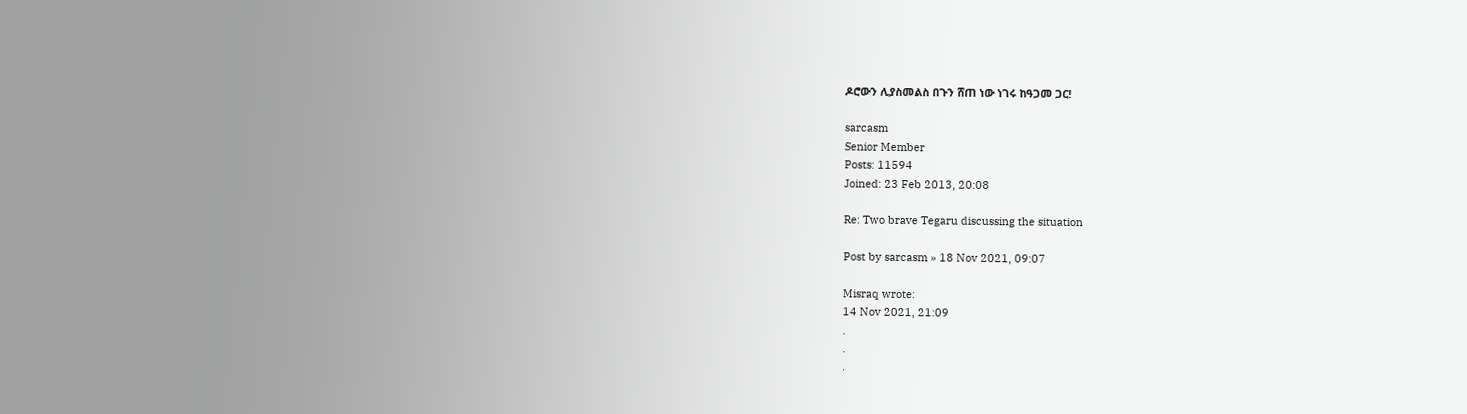ዶሮውን ሊያስመልስ በጉን ሸጠ ነው ነገሩ ከዓጋመ ጋር!

sarcasm
Senior Member
Posts: 11594
Joined: 23 Feb 2013, 20:08

Re: Two brave Tegaru discussing the situation

Post by sarcasm » 18 Nov 2021, 09:07

Misraq wrote:
14 Nov 2021, 21:09
.
.
.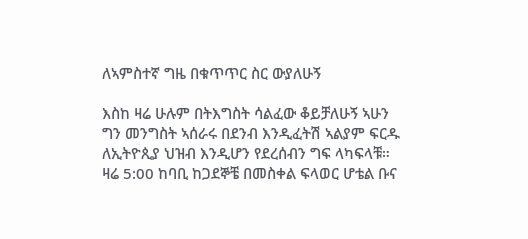ለኣምስተኛ ግዜ በቁጥጥር ስር ውያለሁኝ

እስከ ዛሬ ሁሉም በትእግስት ሳልፈው ቆይቻለሁኝ ኣሁን ግን መንግስት ኣሰራሩ በደንብ እንዲፈትሽ ኣልያም ፍርዱ ለኢትዮጲያ ህዝብ እንዲሆን የደረሰብን ግፍ ላካፍላቹ።
ዛሬ 5:00 ከባቢ ከጋደኞቼ በመስቀል ፍላወር ሆቴል ቡና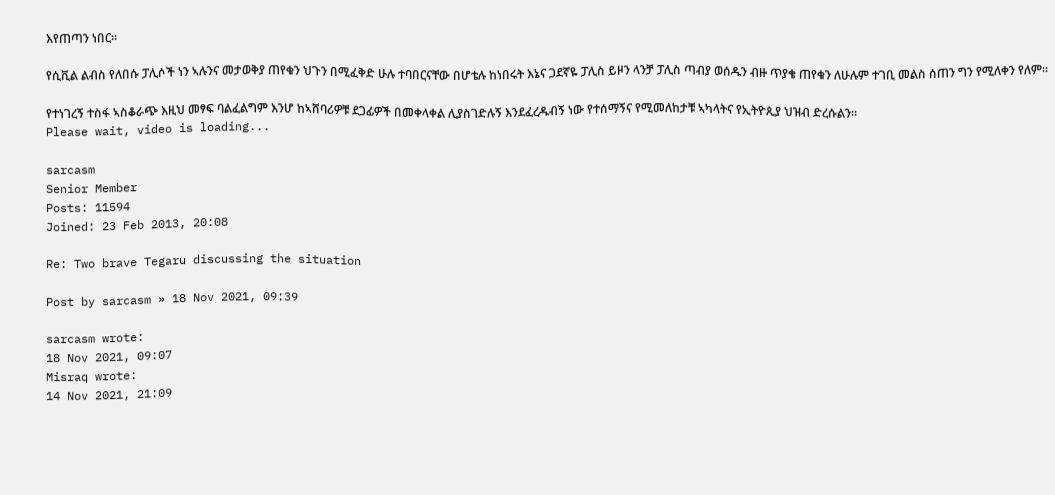እየጠጣን ነበር።

የሲቪል ልብስ የለበሱ ፓሊሶች ነን ኣሉንና መታወቅያ ጠየቁን ህጉን በሚፈቅድ ሁሉ ተባበርናቸው በሆቴሉ ከነበሩት እኔና ጋደኛዬ ፓሊስ ይዞን ላንቻ ፓሊስ ጣብያ ወሰዱን ብዙ ጥያቄ ጠየቁን ለሁሉም ተገቢ መልስ ሰጠን ግን የሚለቀን የለም።

የተነገረኝ ተስፋ ኣስቆራጭ እዚህ መፃፍ ባልፈልግም እንሆ ከኣሸባሪዎቹ ደጋፊዎች በመቀላቀል ሊያስገድሉኝ እንደፈረዱብኝ ነው የተሰማኝና የሚመለከታቹ ኣካላትና የኢትዮጲያ ህዝብ ድረሱልን።
Please wait, video is loading...

sarcasm
Senior Member
Posts: 11594
Joined: 23 Feb 2013, 20:08

Re: Two brave Tegaru discussing the situation

Post by sarcasm » 18 Nov 2021, 09:39

sarcasm wrote:
18 Nov 2021, 09:07
Misraq wrote:
14 Nov 2021, 21:09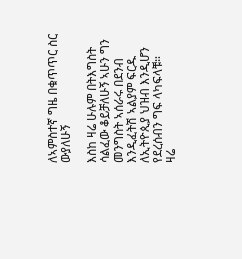ለኣምስተኛ ግዜ በቁጥጥር ስር ውያለሁኝ

እስከ ዛሬ ሁሉም በትእግስት ሳልፈው ቆይቻለሁኝ ኣሁን ግን መንግስት ኣሰራሩ በደንብ እንዲፈትሽ ኣልያም ፍርዱ ለኢትዮጲያ ህዝብ እንዲሆን የደረሰብን ግፍ ላካፍላቹ።
ዛሬ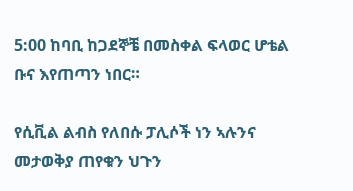5:00 ከባቢ ከጋደኞቼ በመስቀል ፍላወር ሆቴል ቡና እየጠጣን ነበር።

የሲቪል ልብስ የለበሱ ፓሊሶች ነን ኣሉንና መታወቅያ ጠየቁን ህጉን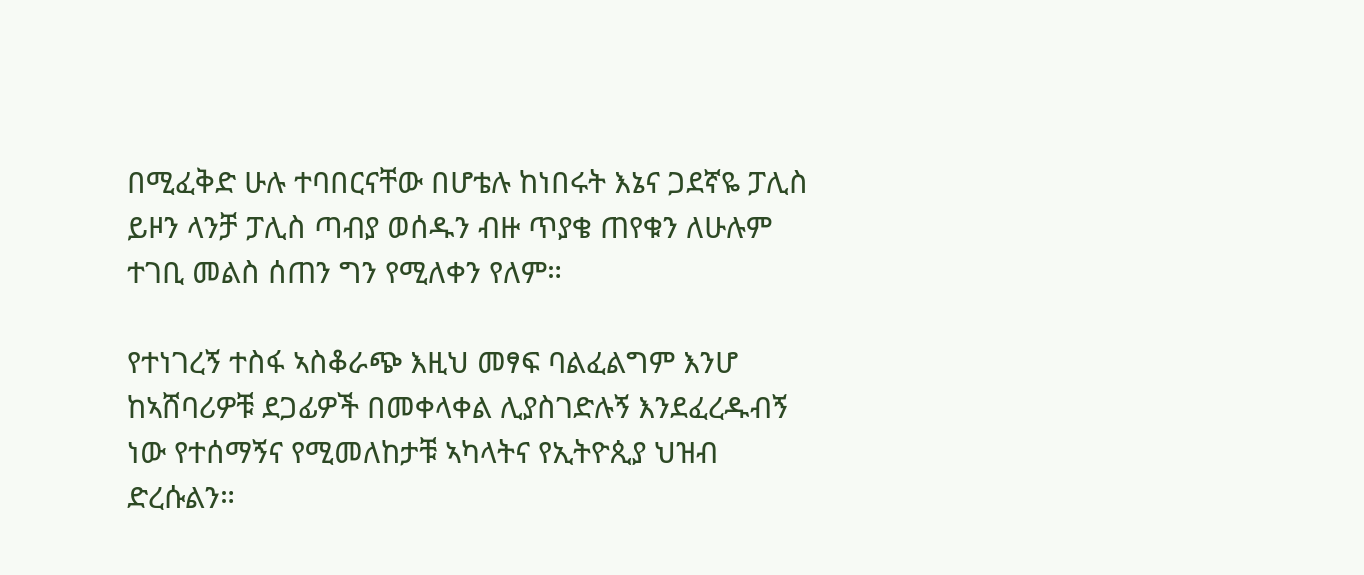በሚፈቅድ ሁሉ ተባበርናቸው በሆቴሉ ከነበሩት እኔና ጋደኛዬ ፓሊስ ይዞን ላንቻ ፓሊስ ጣብያ ወሰዱን ብዙ ጥያቄ ጠየቁን ለሁሉም ተገቢ መልስ ሰጠን ግን የሚለቀን የለም።

የተነገረኝ ተስፋ ኣስቆራጭ እዚህ መፃፍ ባልፈልግም እንሆ ከኣሸባሪዎቹ ደጋፊዎች በመቀላቀል ሊያስገድሉኝ እንደፈረዱብኝ ነው የተሰማኝና የሚመለከታቹ ኣካላትና የኢትዮጲያ ህዝብ ድረሱልን።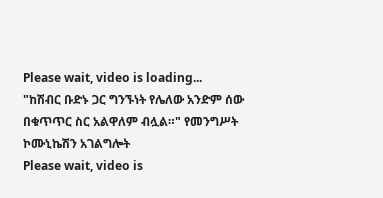Please wait, video is loading...
"ከሽብር ቡድኑ ጋር ግንኙነት የሌለው አንድም ሰው በቁጥጥር ስር አልዋለም ብሏል።" የመንግሥት ኮሙኒኬሽን አገልግሎት
Please wait, video is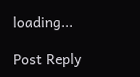loading...

Post Reply